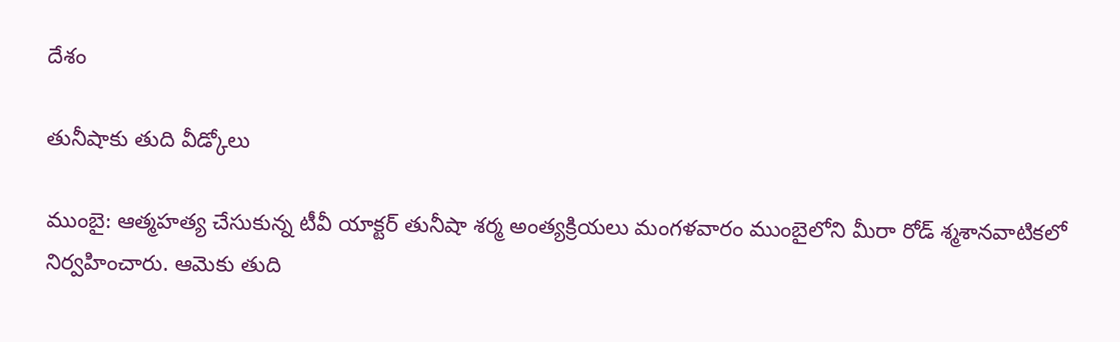దేశం

తునీషాకు తుది వీడ్కోలు

ముంబై: ఆత్మహత్య చేసుకున్న టీవీ యాక్టర్ తునీషా శర్మ అంత్యక్రియలు మంగళవారం ముంబైలోని మీరా రోడ్ శ్మశానవాటికలో నిర్వహించారు. ఆమెకు తుది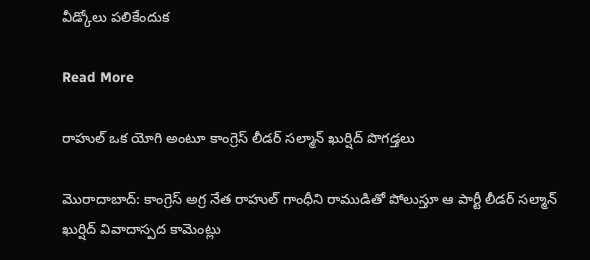వీడ్కోలు పలికేందుక

Read More

రాహుల్ ఒక యోగి అంటూ కాంగ్రెస్ లీడర్ సల్మాన్ ఖుర్షిద్ పొగడ్తలు

మొరాదాబాద్: కాంగ్రెస్ అగ్ర నేత రాహుల్ గాంధీని రాముడితో పోలుస్తూ ఆ పార్టీ లీడర్ సల్మాన్ ఖుర్షిద్ వివాదాస్పద కామెంట్లు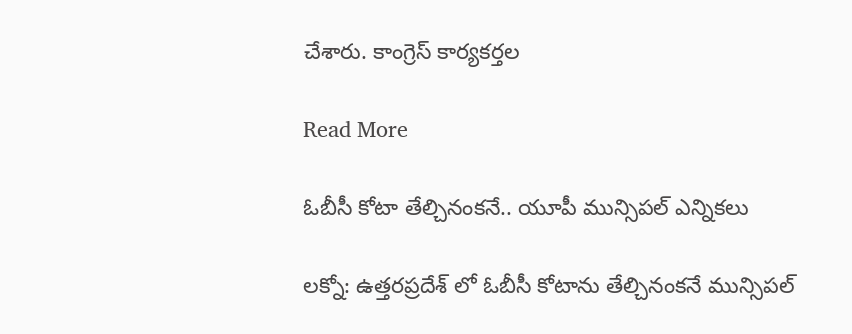చేశారు. కాంగ్రెస్ కార్యకర్తల

Read More

ఓబీసీ కోటా తేల్చినంకనే.. యూపీ మున్సిపల్ ఎన్నికలు

లక్నో: ఉత్తరప్రదేశ్ లో ఓబీసీ కోటాను తేల్చినంకనే మున్సిపల్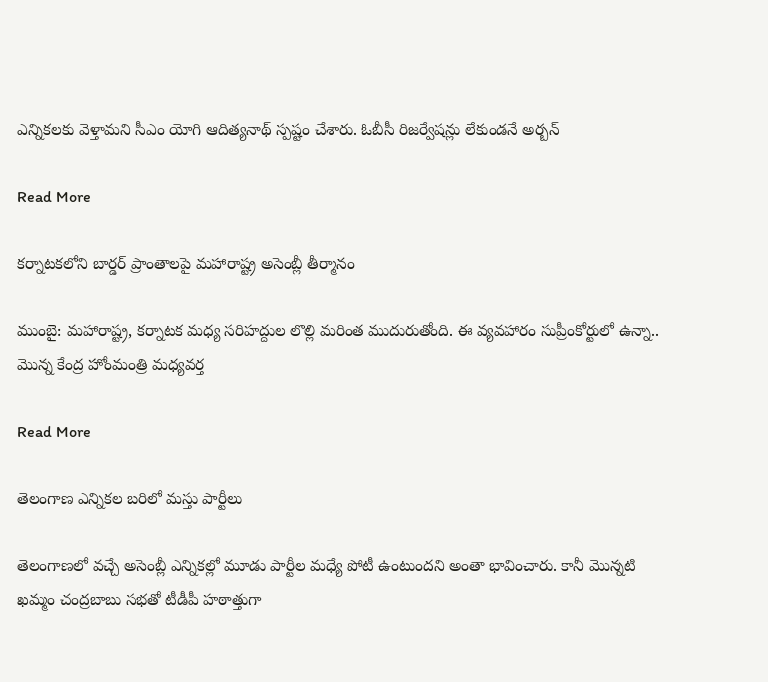ఎన్నికలకు వెళ్తామని సీఎం యోగి ఆదిత్యనాథ్ స్పష్టం చేశారు. ఓబీసీ రిజర్వేషన్లు లేకుండనే అర్బన్

Read More

కర్నాటకలోని బార్డర్ ప్రాంతాలపై మహారాష్ట్ర అసెంబ్లీ తీర్మానం

ముంబై: మహారాష్ట్ర, కర్నాటక మధ్య సరిహద్దుల లొల్లి మరింత ముదురుతోంది. ఈ వ్యవహారం సుప్రీంకోర్టులో ఉన్నా..  మొన్న కేంద్ర హోంమంత్రి మధ్యవర్త

Read More

తెలంగాణ ఎన్నికల బరిలో మస్తు పార్టీలు

తెలంగాణలో వచ్చే అసెంబ్లీ ఎన్నికల్లో మూడు పార్టీల మధ్యే పోటీ ఉంటుందని అంతా భావించారు. కానీ మొన్నటి ఖమ్మం చంద్రబాబు సభతో టీడీపీ హఠాత్తుగా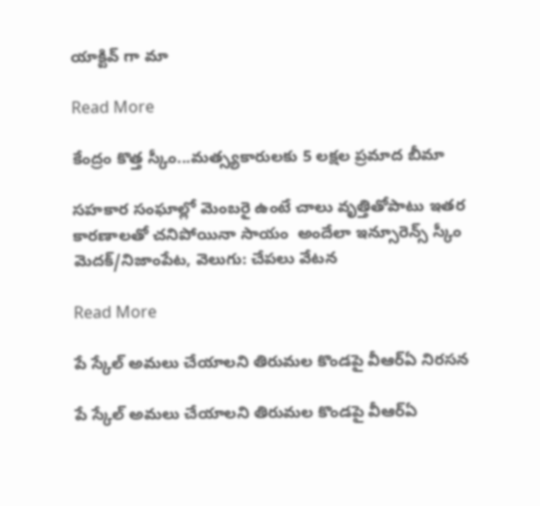యాక్టివ్ గా మా

Read More

కేంద్రం కొత్త స్కీం...మత్స్యకారులకు 5 లక్షల ప్రమాద బీమా

సహకార సంఘాల్లో మెంబరై ఉంటే చాలు వృత్తితోపాటు ఇతర కారణాలతో చనిపోయినా సాయం  అందేలా ఇన్సూరెన్స్ స్కీం మెదక్/నిజాంపేట, వెలుగు: చేపలు వేటన

Read More

పే స్కేల్ అమలు చేయాలని తిరుమల కొండపై వీఆర్ఏ నిరసన

పే స్కేల్ అమలు చేయాలని తిరుమల కొండపై వీఆర్ఏ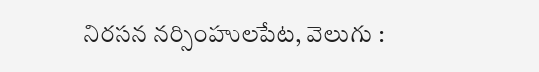నిరసన నర్సింహులపేట, వెలుగు :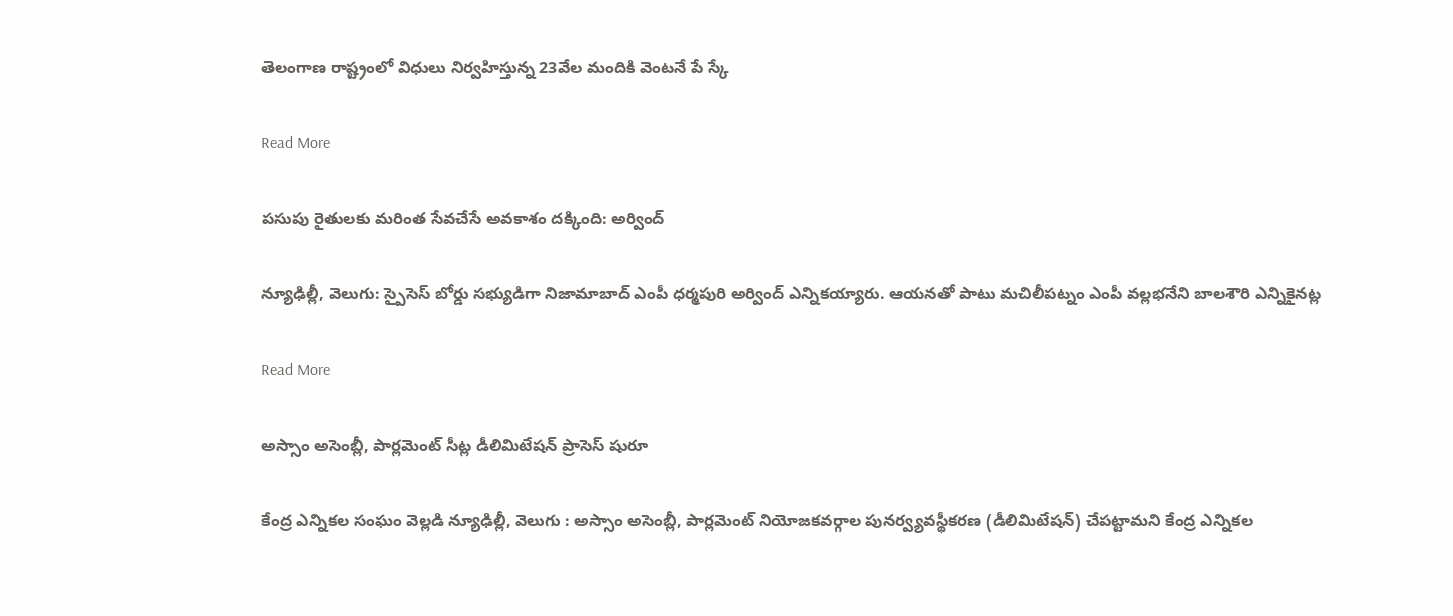తెలంగాణ రాష్ట్రంలో విధులు నిర్వహిస్తున్న 23వేల మందికి వెంటనే పే స్కే

Read More

పసుపు రైతులకు మరింత సేవచేసే అవకాశం దక్కింది: అర్వింద్

న్యూఢిల్లీ, వెలుగు: స్పైసెస్ బోర్డు సభ్యుడిగా నిజామాబాద్ ఎంపీ ధర్మపురి అర్వింద్ ఎన్నికయ్యారు. ఆయనతో పాటు మచిలీపట్నం ఎంపీ వల్లభనేని బాలశౌరి ఎన్నికైనట్ల

Read More

అస్సాం అసెంబ్లీ, పార్లమెంట్ సీట్ల డీలిమిటేషన్ ప్రాసెస్ షురూ

కేంద్ర ఎన్నికల సంఘం వెల్లడి న్యూఢిల్లీ, వెలుగు : అస్సాం అసెంబ్లీ, పార్లమెంట్ నియోజకవర్గాల పునర్వ్యవస్థీకరణ (డీలిమిటేషన్) చేపట్టామని కేంద్ర ఎన్నికల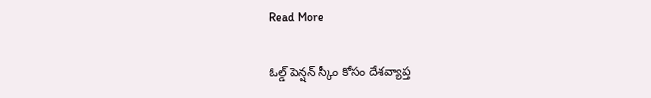Read More

ఓల్డ్ పెన్షన్ స్కీం కోసం దేశవ్యాప్త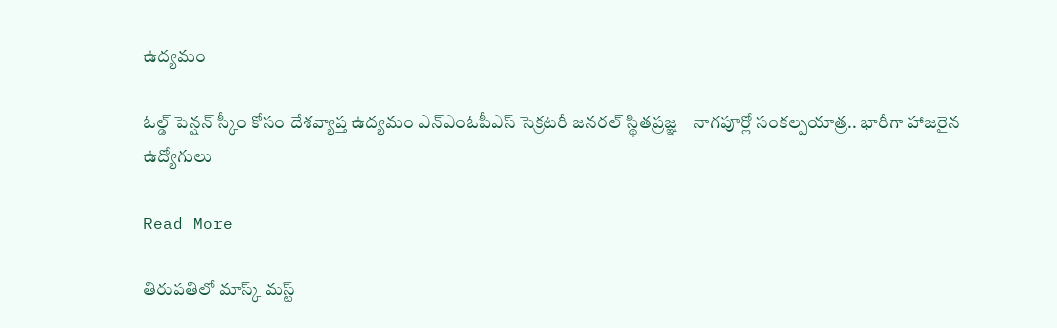ఉద్యమం

ఓల్డ్ పెన్షన్ స్కీం కోసం దేశవ్యాప్త ఉద్యమం ఎన్ఎంఓపీఎస్ సెక్రటరీ జనరల్ స్థితప్రజ్ఞ    నాగపూర్లో సంకల్పయాత్ర.. భారీగా హాజరైన ఉద్యోగులు

Read More

తిరుపతిలో మాస్క్ మస్ట్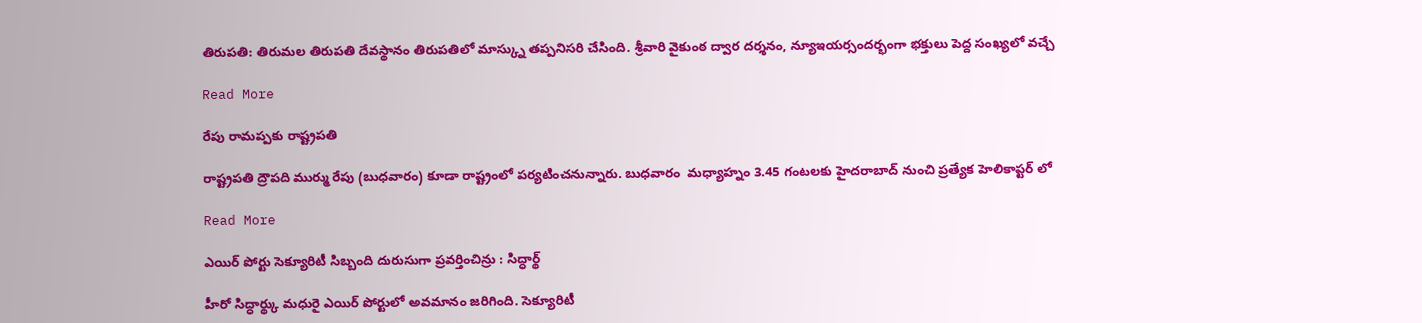తిరుపతి: తిరుమల తిరుపతి దేవస్థానం తిరుపతిలో మాస్క్ను తప్పనిసరి చేసింది. శ్రీవారి వైకుంఠ ద్వార దర్శనం, న్యూఇయర్సందర్భంగా భక్తులు పెద్ద సంఖ్యలో వచ్చే

Read More

రేపు రామప్పకు రాష్ట్రపతి

రాష్ట్రపతి ద్రౌపది ముర్ము రేపు (బుధవారం) కూడా రాష్ట్రంలో పర్యటించనున్నారు. బుధవారం  మధ్యాహ్నం 3.45 గంటలకు హైదరాబాద్ నుంచి ప్రత్యేక హెలికాప్టర్ లో

Read More

ఎయిర్ పోర్టు సెక్యూరిటీ సిబ్బంది దురుసుగా ప్రవర్తించిన్రు : సిద్ధార్థ్

హీరో సిద్ధార్థ్కు మధురై ఎయిర్ పోర్టులో అవమానం జరిగింది. సెక్యూరిటీ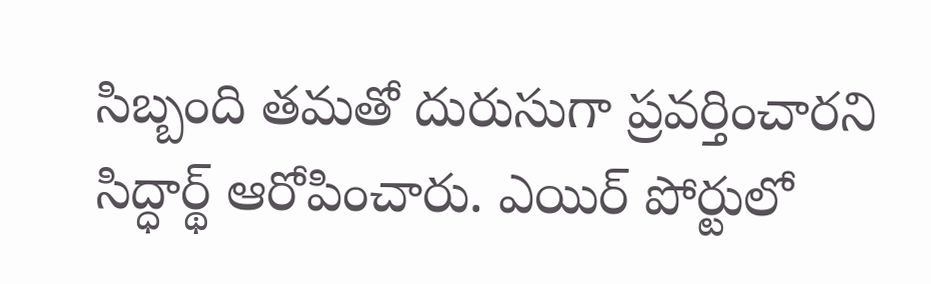సిబ్బంది తమతో దురుసుగా ప్రవర్తించారని సిద్ధార్థ్ ఆరోపించారు. ఎయిర్ పోర్టులో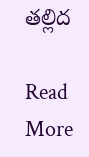తల్లిద

Read More